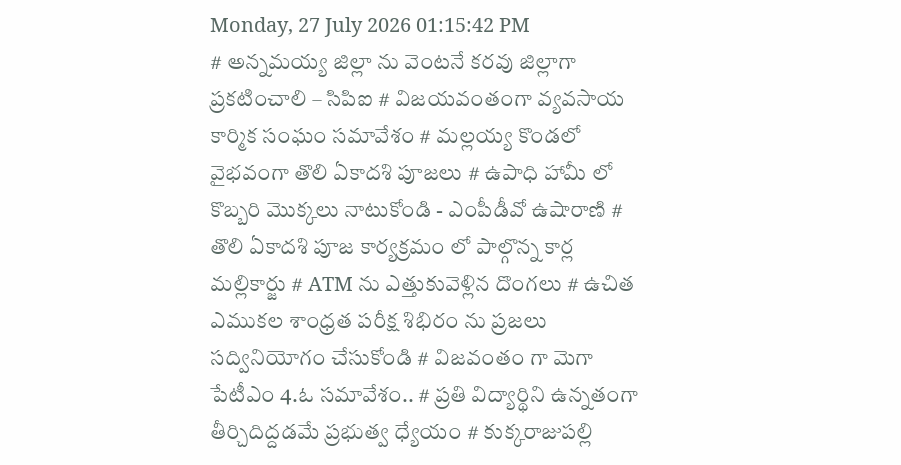Monday, 27 July 2026 01:15:42 PM
# అన్నమయ్య జిల్లా ను వెంటనే కరవు జిల్లాగా ప్రకటించాలి – సిపిఐ # విజయవంతంగా వ్యవసాయ కార్మిక సంఘం సమావేశం # మల్లయ్య కొండలో వైభవంగా తొలి ఏకాదశి పూజలు # ఉపాధి హామీ లో కొబ్బరి మొక్కలు నాటుకోండి - ఎంపీడీవో ఉషారాణి # తొలి ఏకాదశి పూజ కార్యక్రమం లో పాల్గొన్న కార్ల మల్లికార్జు # ATM ను ఎత్తుకువెళ్లిన దొంగలు # ఉచిత ఎముకల శాంధ్రత పరీక్ష శిభిరం ను ప్రజలు సద్వినియోగం చేసుకోండి # విజవంతం గా మెగా పేటీఎం 4.ఓ సమావేశం.. # ప్రతి విద్యార్థిని ఉన్నతంగా తీర్చిదిద్దడమే ప్రభుత్వ ధ్యేయం # కుక్కరాజుపల్లి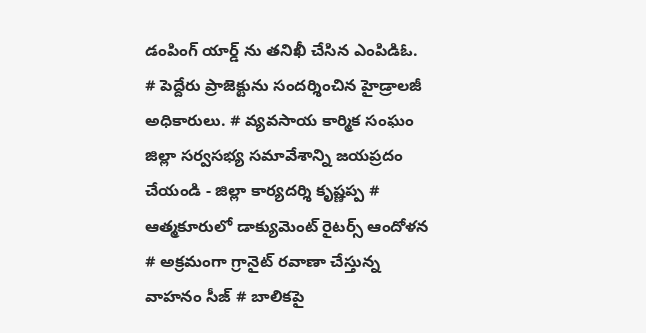డంపింగ్ యార్డ్ ను తనిఖీ చేసిన ఎంపిడిఓ. # పెద్దేరు ప్రాజెక్టును సందర్శించిన హైడ్రాలజీ అధికారులు. # వ్యవసాయ కార్మిక సంఘం జిల్లా సర్వసభ్య సమావేశాన్ని జయప్రదం చేయండి - జిల్లా కార్యదర్శి కృష్ణప్ప # ఆత్మకూరులో డాక్యుమెంట్ రైటర్స్ ఆందోళన # అక్రమంగా గ్రానైట్ రవాణా చేస్తున్న వాహనం సీజ్ # బాలికపై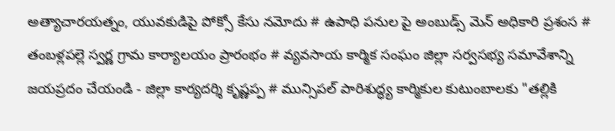అత్యాచారయత్నం, యువకుడిపై పోక్సో కేసు నమోదు # ఉపాధి పనుల పై అంబుడ్స్ మెన్ అధికారి ప్రశంస # తంబళ్లపల్లె స్వర్ణ గ్రామ కార్యాలయం ప్రారంభం # వ్యవసాయ కార్మిక సంఘం జిల్లా సర్వసభ్య సమావేశాన్ని జయప్రదం చేయండి - జిల్లా కార్యదర్శి కృష్ణప్ప # మున్సిపల్ పారిశుద్ధ్య కార్మికుల కుటుంబాలకు "తల్లికి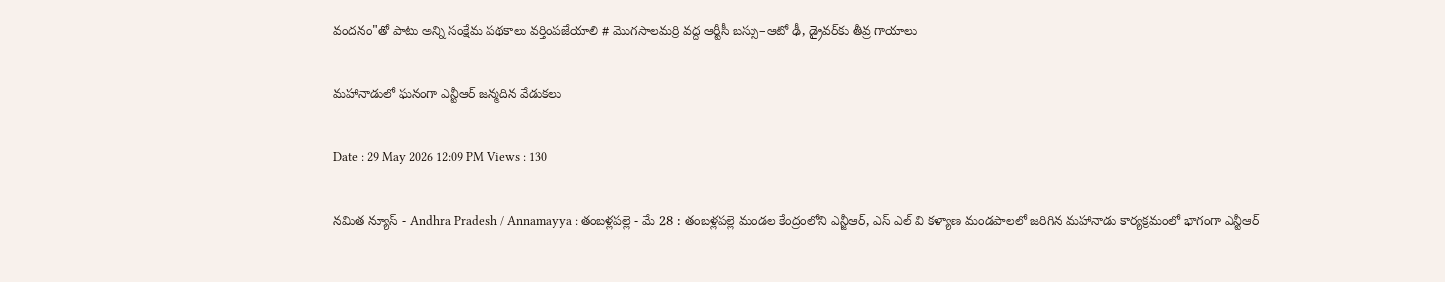వందనం"తో పాటు అన్ని సంక్షేమ పథకాలు వర్తింపజేయాలి # మొగసాలమర్రి వద్ద ఆర్టీసీ బస్సు–ఆటో ఢీ, డ్రైవర్‌కు తీవ్ర గాయాలు

మహానాడులో ఘనంగా ఎన్టీఆర్ జన్మదిన వేడుకలు

Date : 29 May 2026 12:09 PM Views : 130

నమిత న్యూస్ - Andhra Pradesh / Annamayya : తంబళ్లపల్లె - మే 28 : తంబళ్లపల్లె మండల కేంద్రంలోని ఎన్జీఆర్, ఎస్ ఎల్ వి కళ్యాణ మండపాలలో జరిగిన మహానాడు కార్యక్రమంలో భాగంగా ఎన్టీఆర్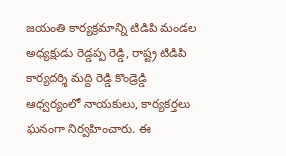జయంతి కార్యక్రమాన్ని టిడిపి మండల అధ్యక్షుడు రెడ్డప్ప రెడ్డి, రాష్ట్ర టిడిపి కార్యదర్శి మద్ది రెడ్డి కొండ్రెడ్డి ఆధ్వర్యంలో నాయకులు, కార్యకర్తలు ఘనంగా నిర్వహించారు. ఈ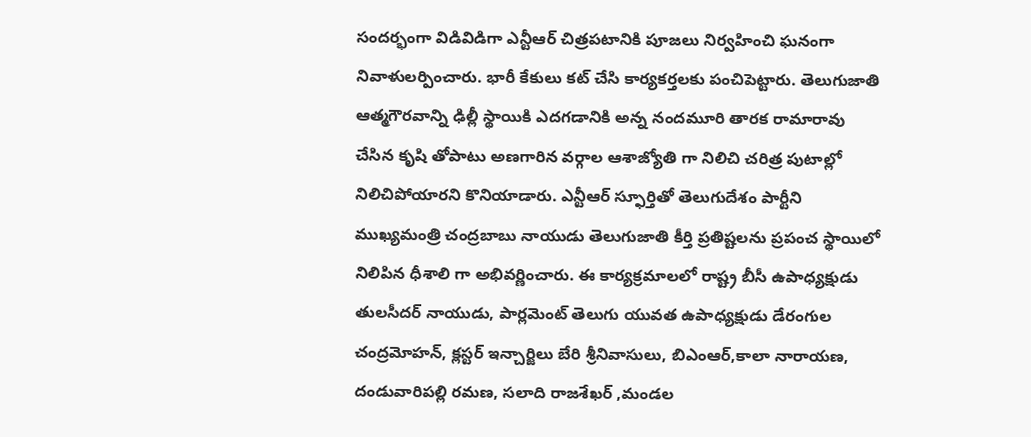సందర్భంగా విడివిడిగా ఎన్టీఆర్ చిత్రపటానికి పూజలు నిర్వహించి ఘనంగా నివాళులర్పించారు. భారీ కేకులు కట్ చేసి కార్యకర్తలకు పంచిపెట్టారు. తెలుగుజాతి ఆత్మగౌరవాన్ని ఢిల్లీ స్థాయికి ఎదగడానికి అన్న నందమూరి తారక రామారావు చేసిన కృషి తోపాటు అణగారిన వర్గాల ఆశాజ్యోతి గా నిలిచి చరిత్ర పుటాల్లో నిలిచిపోయారని కొనియాడారు. ఎన్టీఆర్ స్ఫూర్తితో తెలుగుదేశం పార్టీని ముఖ్యమంత్రి చంద్రబాబు నాయుడు తెలుగుజాతి కీర్తి ప్రతిష్టలను ప్రపంచ స్థాయిలో నిలిపిన ధీశాలి గా అభివర్ణించారు. ఈ కార్యక్రమాలలో రాష్ట్ర బీసీ ఉపాధ్యక్షుడు తులసీదర్ నాయుడు, పార్లమెంట్ తెలుగు యువత ఉపాధ్యక్షుడు డేరంగుల చంద్రమోహన్, క్లస్టర్ ఇన్చార్జిలు బేరి శ్రీనివాసులు, బిఎంఆర్,కాలా నారాయణ, దండువారిపల్లి రమణ, సలాది రాజశేఖర్ ,మండల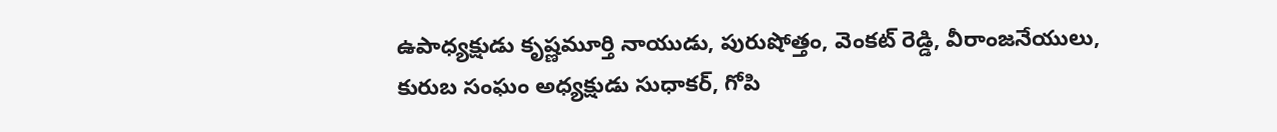ఉపాధ్యక్షుడు కృష్ణమూర్తి నాయుడు, పురుషోత్తం, వెంకట్ రెడ్డి, వీరాంజనేయులు, కురుబ సంఘం అధ్యక్షుడు సుధాకర్, గోపి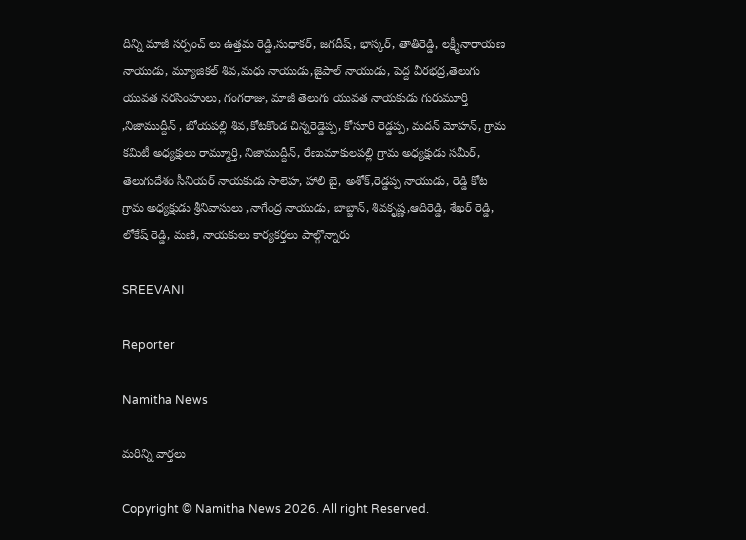దిన్ని మాజీ సర్పంచ్ లు ఉత్తమ రెడ్డి,సుధాకర్, జగదీష్, భాస్కర్, తాతిరెడ్డి, లక్ష్మీనారాయణ నాయుడు, మ్యూజికల్ శివ,మధు నాయుడు,జైపాల్ నాయుడు, పెద్ద వీరభద్ర,తెలుగు యువత నరసింహులు, గంగరాజు, మాజీ తెలుగు యువత నాయకుడు గురుమూర్తి ,నిజాముద్దీన్ , బోయపల్లి శివ,కోటకొండ చిన్నరెడ్డెప్ప, కోసూరి రెడ్డప్ప, మదన్ మోహన్, గ్రామ కమిటీ అధ్యక్షులు రామ్మూర్తి, నిజాముద్దీన్, రేణుమాకులపల్లి గ్రామ అధ్యక్షుడు సమీర్, తెలుగుదేశం సీనియర్ నాయకుడు సాలెహ, హాలి బై, అశోక్,రెడ్డప్ప నాయుడు, రెడ్డి కోట గ్రామ అధ్యక్షుడు శ్రీనివాసులు ,నాగేంద్ర నాయుడు, బాబ్జాన్, శివకృష్ణ,ఆదిరెడ్డి, శేఖర్ రెడ్డి, లోకేష్ రెడ్డి, మణి, నాయకులు కార్యకర్తలు పాల్గొన్నారు

SREEVANI

Reporter

Namitha News

మరిన్ని వార్తలు

Copyright © Namitha News 2026. All right Reserved.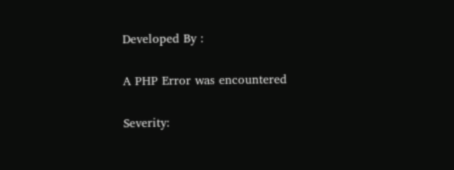Developed By :

A PHP Error was encountered

Severity: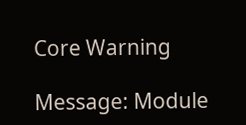Core Warning

Message: Module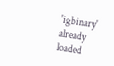'igbinary' already loaded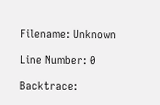Filename: Unknown

Line Number: 0

Backtrace: